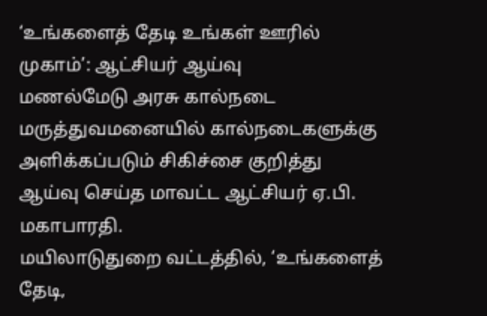‘உங்களைத் தேடி உங்கள் ஊரில் முகாம்’: ஆட்சியர் ஆய்வு
மணல்மேடு அரசு கால்நடை மருத்துவமனையில் கால்நடைகளுக்கு அளிக்கப்படும் சிகிச்சை குறித்து ஆய்வு செய்த மாவட்ட ஆட்சியர் ஏ.பி. மகாபாரதி.
மயிலாடுதுறை வட்டத்தில், ‘உங்களைத் தேடி,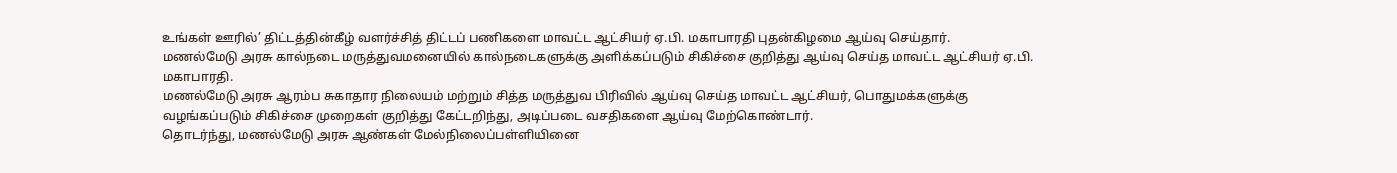உங்கள் ஊரில்’ திட்டத்தின்கீழ் வளர்ச்சித் திட்டப் பணிகளை மாவட்ட ஆட்சியர் ஏ.பி. மகாபாரதி புதன்கிழமை ஆய்வு செய்தார்.
மணல்மேடு அரசு கால்நடை மருத்துவமனையில் கால்நடைகளுக்கு அளிக்கப்படும் சிகிச்சை குறித்து ஆய்வு செய்த மாவட்ட ஆட்சியர் ஏ.பி. மகாபாரதி.
மணல்மேடு அரசு ஆரம்ப சுகாதார நிலையம் மற்றும் சித்த மருத்துவ பிரிவில் ஆய்வு செய்த மாவட்ட ஆட்சியர், பொதுமக்களுக்கு வழங்கப்படும் சிகிச்சை முறைகள் குறித்து கேட்டறிந்து, அடிப்படை வசதிகளை ஆய்வு மேற்கொண்டார்.
தொடர்ந்து, மணல்மேடு அரசு ஆண்கள் மேல்நிலைப்பள்ளியினை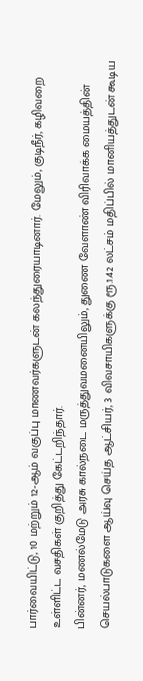பார்வையிட்டு, 10 மற்றும் 12-ஆம் வகுப்பு மாணவர்களுடன் கலந்துரையாடினார். மேலும், குடிநீர், கழிவறை உள்ளிட்ட வசதிகள் குறித்து கேட்டறிந்தார்.
பின்னர், மணல்மேடு அரசு கால்நடை மருத்துவமனையிலும், துணை வேளாண் விரிவாக்க மையத்தின் செயல்பாடுகளை ஆய்வு செய்த ஆட்சியர், 3 விவசாயிகளுக்கு ரூ.1.42 லட்சம் மதிப்பில் மானியத்துடன் கூடிய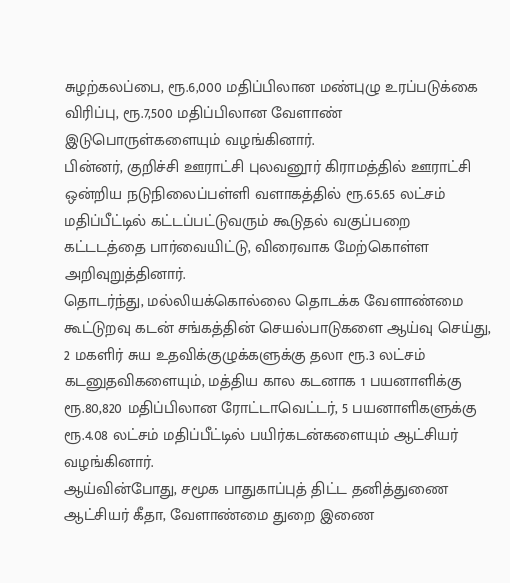சுழற்கலப்பை, ரூ.6,000 மதிப்பிலான மண்புழு உரப்படுக்கை விரிப்பு, ரூ.7,500 மதிப்பிலான வேளாண் இடுபொருள்களையும் வழங்கினார்.
பின்னர், குறிச்சி ஊராட்சி புலவனூர் கிராமத்தில் ஊராட்சி ஒன்றிய நடுநிலைப்பள்ளி வளாகத்தில் ரூ.65.65 லட்சம் மதிப்பீட்டில் கட்டப்பட்டுவரும் கூடுதல் வகுப்பறை கட்டடத்தை பார்வையிட்டு, விரைவாக மேற்கொள்ள அறிவுறுத்தினார்.
தொடர்ந்து, மல்லியக்கொல்லை தொடக்க வேளாண்மை கூட்டுறவு கடன் சங்கத்தின் செயல்பாடுகளை ஆய்வு செய்து, 2 மகளிர் சுய உதவிக்குழுக்களுக்கு தலா ரூ.3 லட்சம் கடனுதவிகளையும், மத்திய கால கடனாக 1 பயனாளிக்கு ரூ.80,820 மதிப்பிலான ரோட்டாவெட்டர், 5 பயனாளிகளுக்கு ரூ.4.08 லட்சம் மதிப்பீட்டில் பயிர்கடன்களையும் ஆட்சியர் வழங்கினார்.
ஆய்வின்போது, சமூக பாதுகாப்புத் திட்ட தனித்துணை ஆட்சியர் கீதா, வேளாண்மை துறை இணை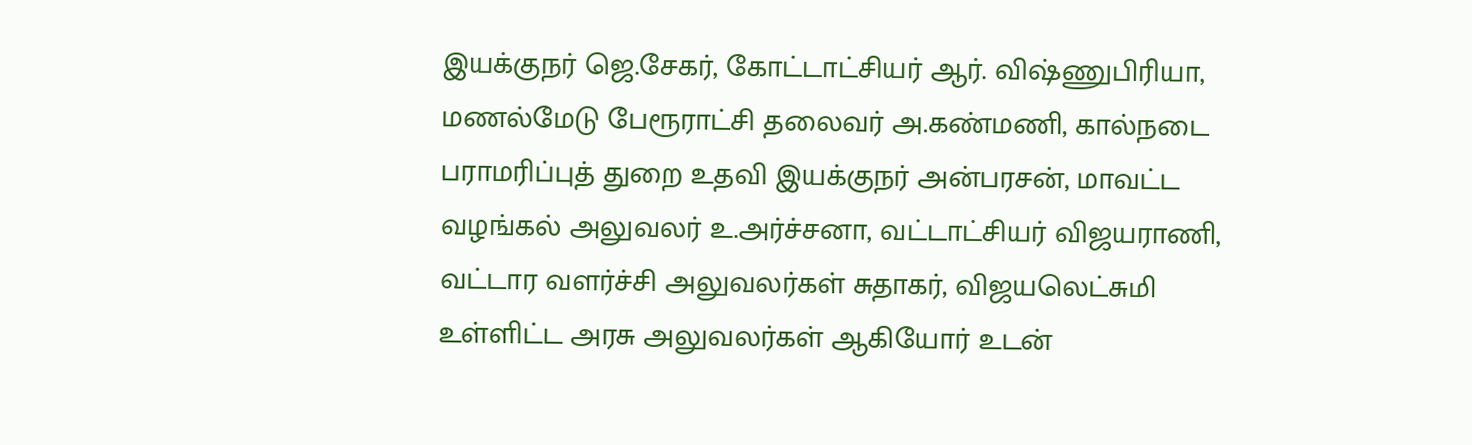இயக்குநர் ஜெ.சேகர், கோட்டாட்சியர் ஆர். விஷ்ணுபிரியா, மணல்மேடு பேரூராட்சி தலைவர் அ.கண்மணி, கால்நடை பராமரிப்புத் துறை உதவி இயக்குநர் அன்பரசன், மாவட்ட வழங்கல் அலுவலர் உ.அர்ச்சனா, வட்டாட்சியர் விஜயராணி, வட்டார வளர்ச்சி அலுவலர்கள் சுதாகர், விஜயலெட்சுமி உள்ளிட்ட அரசு அலுவலர்கள் ஆகியோர் உடன்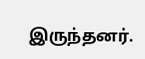இருந்தனர்.